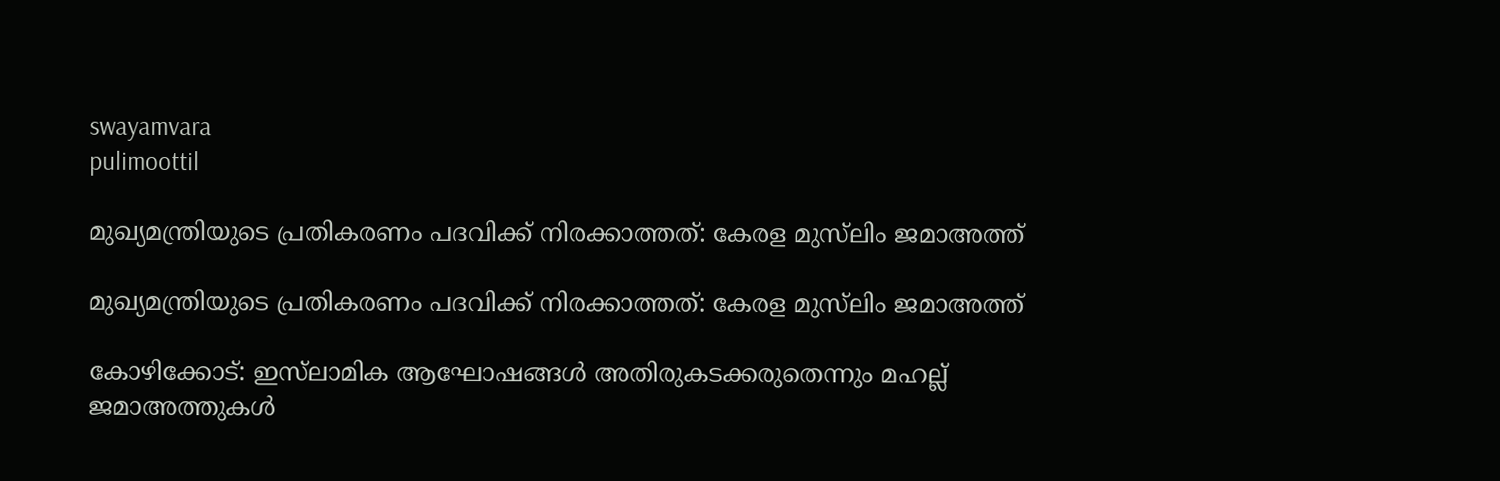swayamvara
pulimoottil

മുഖ്യമന്ത്രിയുടെ പ്രതികരണം പദവിക്ക് നിരക്കാത്തത്: കേരള മുസ്‌ലിം ജമാഅത്ത്

മുഖ്യമന്ത്രിയുടെ പ്രതികരണം പദവിക്ക് നിരക്കാത്തത്: കേരള മുസ്‌ലിം ജമാഅത്ത്

കോഴിക്കോട്: ഇസ്‌ലാമിക ആഘോഷങ്ങൾ അതിരുകടക്കരുതെന്നും മഹല്ല് ജമാഅത്തുകൾ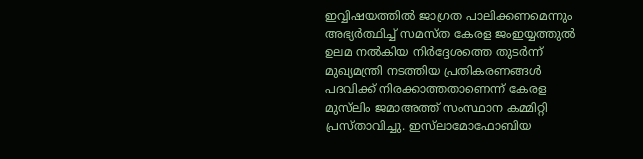ഇവ്വിഷയത്തിൽ ജാഗ്രത പാലിക്കണമെന്നും അഭ്യർത്ഥിച്ച് സമസ്ത കേരള ജംഇയ്യത്തുൽ ഉലമ നൽകിയ നിർദ്ദേശത്തെ തുടർന്ന് മുഖ്യമന്ത്രി നടത്തിയ പ്രതികരണങ്ങൾ പദവിക്ക് നിരക്കാത്തതാണെന്ന് കേരള മുസ്‌ലിം ജമാഅത്ത് സംസ്ഥാന കമ്മിറ്റി പ്രസ്താവിച്ചു. ഇസ്‌ലാമോഫോബിയ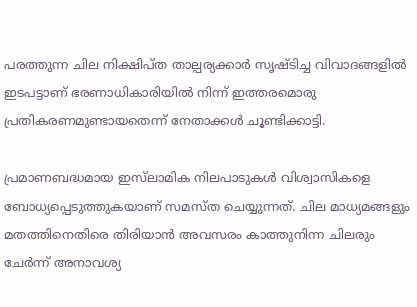പരത്തുന്ന ചില നിക്ഷിപ്ത താല്പര്യക്കാർ സൃഷ്ടിച്ച വിവാദങ്ങളിൽ ഇടപട്ടാണ് ഭരണാധികാരിയിൽ നിന്ന് ഇത്തരമൊരു പ്രതികരണമുണ്ടായതെന്ന് നേതാക്കൾ ചൂണ്ടിക്കാട്ടി.

പ്രമാണബദ്ധമായ ഇസ്‌ലാമിക നിലപാടുകൾ വിശ്വാസികളെ ബോധ്യപ്പെടുത്തുകയാണ് സമസ്ത ചെയ്യുന്നത്. ചില മാധ്യമങ്ങളും മതത്തിനെതിരെ തിരിയാൻ അവസരം കാത്തുനിന്ന ചിലരും ചേർന്ന് അനാവശ്യ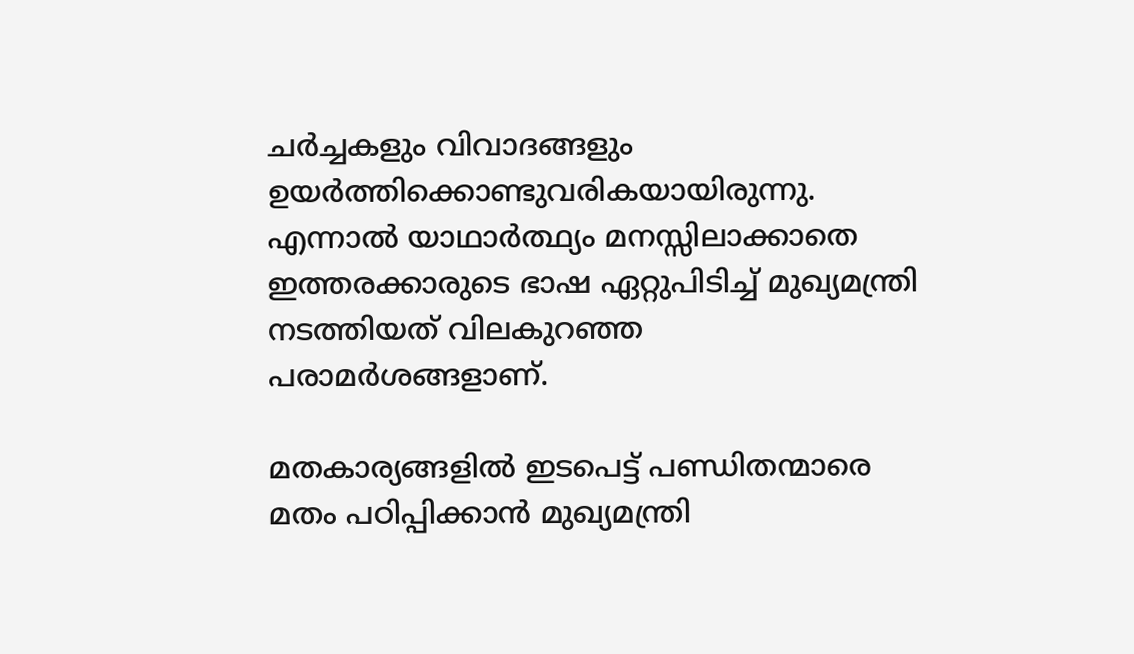ചർച്ചകളും വിവാദങ്ങളും ഉയർത്തിക്കൊണ്ടുവരികയായിരുന്നു. എന്നാൽ യാഥാർത്ഥ്യം മനസ്സിലാക്കാതെ ഇത്തരക്കാരുടെ ഭാഷ ഏറ്റുപിടിച്ച് മുഖ്യമന്ത്രി നടത്തിയത് വിലകുറഞ്ഞ പരാമർശങ്ങളാണ്.

മതകാര്യങ്ങളിൽ ഇടപെട്ട് പണ്ഡിതന്മാരെ മതം പഠിപ്പിക്കാൻ മുഖ്യമന്ത്രി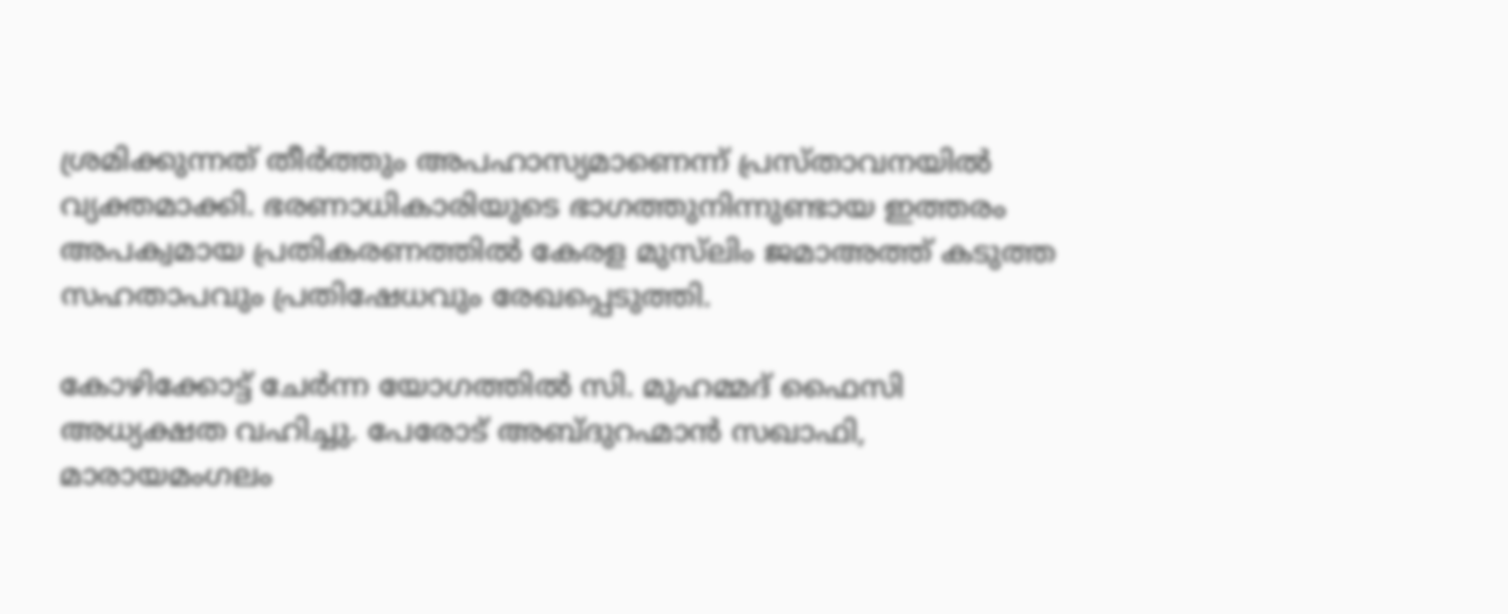ശ്രമിക്കുന്നത് തീർത്തും അപഹാസ്യമാണെന്ന് പ്രസ്താവനയിൽ വ്യക്തമാക്കി. ഭരണാധികാരിയുടെ ഭാഗത്തുനിന്നുണ്ടായ ഇത്തരം അപക്വമായ പ്രതികരണത്തിൽ കേരള മുസ്‌ലിം ജമാഅത്ത് കടുത്ത സഹതാപവും പ്രതിഷേധവും രേഖപ്പെടുത്തി.

കോഴിക്കോട്ട് ചേർന്ന യോഗത്തിൽ സി. മുഹമ്മദ് ഫൈസി അധ്യക്ഷത വഹിച്ചു. പേരോട് അബ്ദുറഹ്മാൻ സഖാഫി, മാരായമംഗലം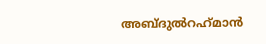അബ്‌ദുൽറഹ്‌മാൻ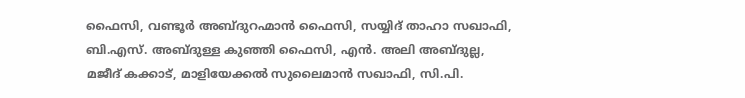ഫൈസി, വണ്ടൂർ അബ്ദുറഹ്മാൻ ഫൈസി, സയ്യിദ് താഹാ സഖാഫി, ബി.എസ്. അബ്ദുള്ള കുഞ്ഞി ഫൈസി, എൻ. അലി അബ്ദുല്ല, മജീദ് കക്കാട്, മാളിയേക്കൽ സുലൈമാൻ സഖാഫി, സി.പി.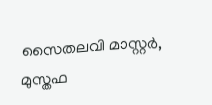സൈതലവി മാസ്റ്റർ, മുസ്തഫ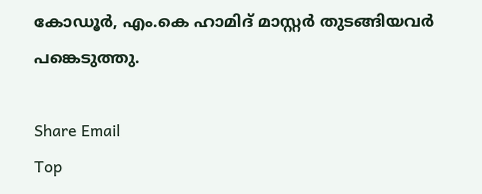കോഡൂർ, എം.കെ ഹാമിദ് മാസ്റ്റർ തുടങ്ങിയവർ പങ്കെടുത്തു.

Share Email
Top